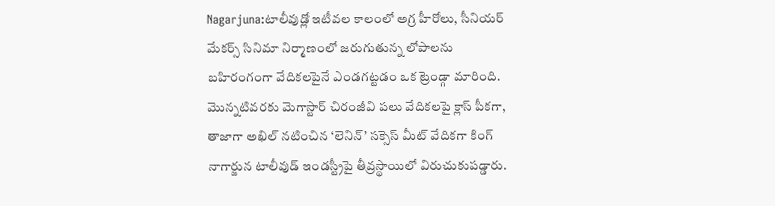Nagarjuna:టాలీవుడ్లో ఇటీవల కాలంలో అగ్ర హీరోలు, సీనియర్ మేకర్స్ సినిమా నిర్మాణంలో జరుగుతున్న లోపాలను బహిరంగంగా వేదికలపైనే ఎండగట్టడం ఒక ట్రెండ్గా మారింది. మొన్నటివరకు మెగాస్టార్ చిరంజీవి పలు వేదికలపై క్లాస్ పీకగా, తాజాగా అఖిల్ నటించిన ‘లెనిన్’ సక్సెస్ మీట్ వేదికగా కింగ్ నాగార్జున టాలీవుడ్ ఇండస్ట్రీపై తీవ్రస్థాయిలో విరుచుకుపడ్డారు.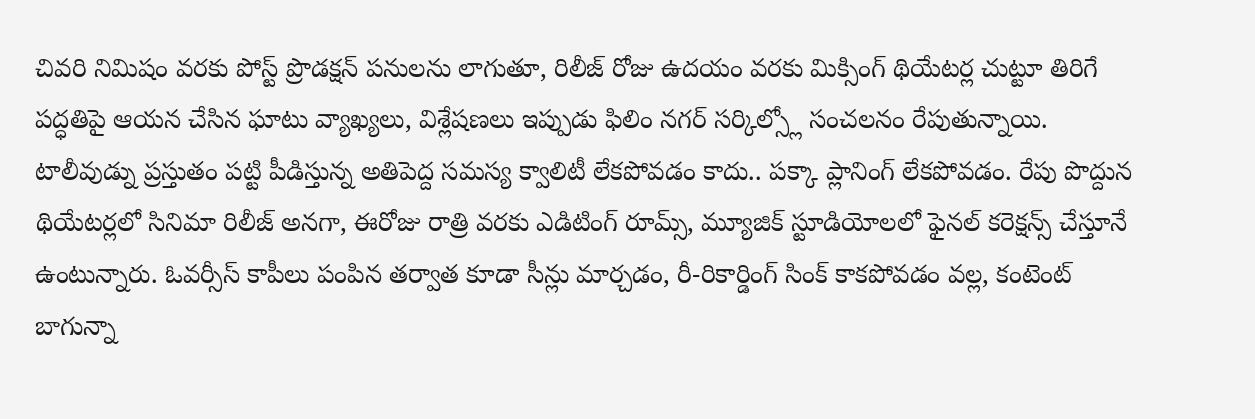చివరి నిమిషం వరకు పోస్ట్ ప్రొడక్షన్ పనులను లాగుతూ, రిలీజ్ రోజు ఉదయం వరకు మిక్సింగ్ థియేటర్ల చుట్టూ తిరిగే పద్ధతిపై ఆయన చేసిన ఘాటు వ్యాఖ్యలు, విశ్లేషణలు ఇప్పుడు ఫిలిం నగర్ సర్కిల్స్లో సంచలనం రేపుతున్నాయి.
టాలీవుడ్ను ప్రస్తుతం పట్టి పీడిస్తున్న అతిపెద్ద సమస్య క్వాలిటీ లేకపోవడం కాదు.. పక్కా ప్లానింగ్ లేకపోవడం. రేపు పొద్దున థియేటర్లలో సినిమా రిలీజ్ అనగా, ఈరోజు రాత్రి వరకు ఎడిటింగ్ రూమ్స్, మ్యూజిక్ స్టూడియోలలో ఫైనల్ కరెక్షన్స్ చేస్తూనే ఉంటున్నారు. ఓవర్సీస్ కాపీలు పంపిన తర్వాత కూడా సీన్లు మార్చడం, రీ-రికార్డింగ్ సింక్ కాకపోవడం వల్ల, కంటెంట్ బాగున్నా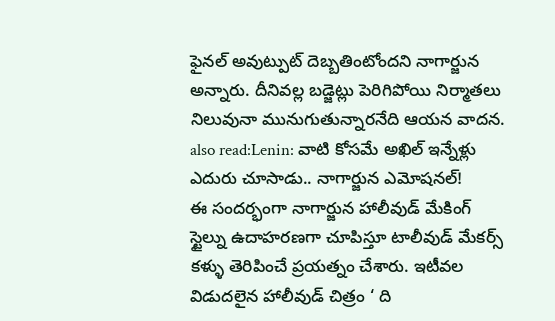ఫైనల్ అవుట్పుట్ దెబ్బతింటోందని నాగార్జున అన్నారు. దీనివల్ల బడ్జెట్లు పెరిగిపోయి నిర్మాతలు నిలువునా మునుగుతున్నారనేది ఆయన వాదన.
also read:Lenin: వాటి కోసమే అఖిల్ ఇన్నేళ్లు ఎదురు చూసాడు.. నాగార్జున ఎమోషనల్!
ఈ సందర్భంగా నాగార్జున హాలీవుడ్ మేకింగ్ స్టైల్ను ఉదాహరణగా చూపిస్తూ టాలీవుడ్ మేకర్స్ కళ్ళు తెరిపించే ప్రయత్నం చేశారు. ఇటీవల విడుదలైన హాలీవుడ్ చిత్రం ‘ ది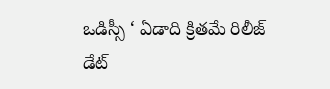ఒడిస్సీ ‘ ఏడాది క్రితమే రిలీజ్ డేట్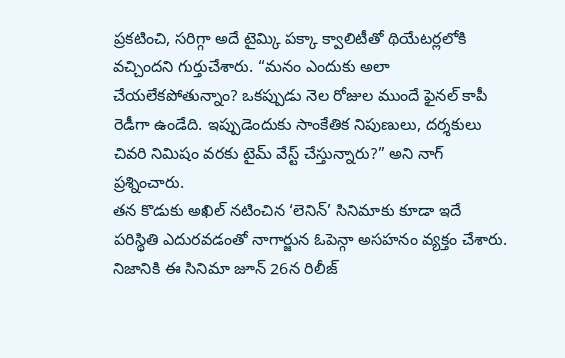ప్రకటించి, సరిగ్గా అదే టైమ్కి పక్కా క్వాలిటీతో థియేటర్లలోకి వచ్చిందని గుర్తుచేశారు. “మనం ఎందుకు అలా చేయలేకపోతున్నాం? ఒకప్పుడు నెల రోజుల ముందే ఫైనల్ కాపీ రెడీగా ఉండేది. ఇప్పుడెందుకు సాంకేతిక నిపుణులు, దర్శకులు చివరి నిమిషం వరకు టైమ్ వేస్ట్ చేస్తున్నారు?” అని నాగ్ ప్రశ్నించారు.
తన కొడుకు అఖిల్ నటించిన ‘లెనిన్’ సినిమాకు కూడా ఇదే పరిస్థితి ఎదురవడంతో నాగార్జున ఓపెన్గా అసహనం వ్యక్తం చేశారు. నిజానికి ఈ సినిమా జూన్ 26న రిలీజ్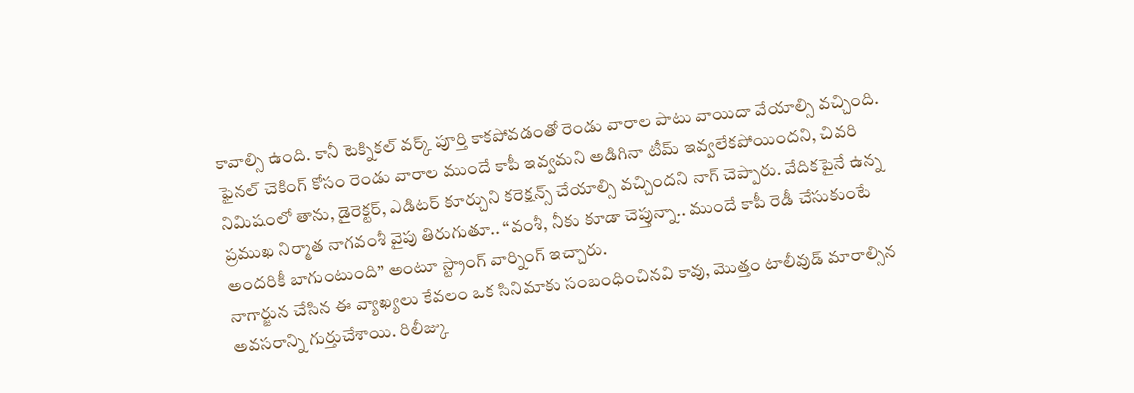కావాల్సి ఉంది. కానీ టెక్నికల్ వర్క్ పూర్తి కాకపోవడంతో రెండు వారాల పాటు వాయిదా వేయాల్సి వచ్చింది. ఫైనల్ చెకింగ్ కోసం రెండు వారాల ముందే కాపీ ఇవ్వమని అడిగినా టీమ్ ఇవ్వలేకపోయిందని, చివరి నిమిషంలో తాను, డైరెక్టర్, ఎడిటర్ కూర్చుని కరెక్షన్స్ చేయాల్సి వచ్చిందని నాగ్ చెప్పారు. వేదికపైనే ఉన్న ప్రముఖ నిర్మాత నాగవంశీ వైపు తిరుగుతూ.. “వంశీ, నీకు కూడా చెప్తున్నా.. ముందే కాపీ రెడీ చేసుకుంటే అందరికీ బాగుంటుంది” అంటూ స్ట్రాంగ్ వార్నింగ్ ఇచ్చారు.
నాగార్జున చేసిన ఈ వ్యాఖ్యలు కేవలం ఒక సినిమాకు సంబంధించినవి కావు, మొత్తం టాలీవుడ్ మారాల్సిన అవసరాన్ని గుర్తుచేశాయి. రిలీజ్కు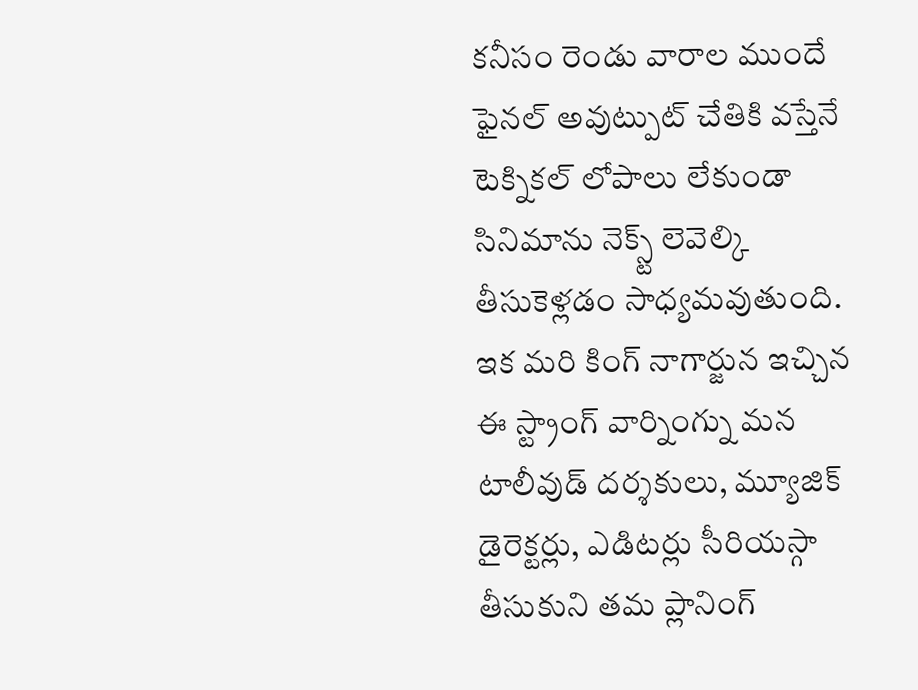కనీసం రెండు వారాల ముందే ఫైనల్ అవుట్పుట్ చేతికి వస్తేనే టెక్నికల్ లోపాలు లేకుండా సినిమాను నెక్స్ట్ లెవెల్కి తీసుకెళ్లడం సాధ్యమవుతుంది. ఇక మరి కింగ్ నాగార్జున ఇచ్చిన ఈ స్ట్రాంగ్ వార్నింగ్ను మన టాలీవుడ్ దర్శకులు, మ్యూజిక్ డైరెక్టర్లు, ఎడిటర్లు సీరియస్గా తీసుకుని తమ ప్లానింగ్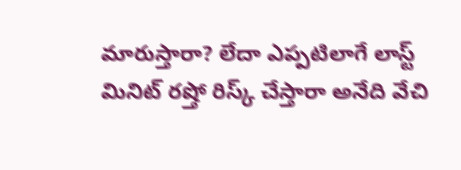మారుస్తారా? లేదా ఎప్పటిలాగే లాస్ట్ మినిట్ రష్తో రిస్క్ చేస్తారా అనేది వేచి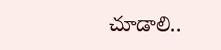చూడాలి..